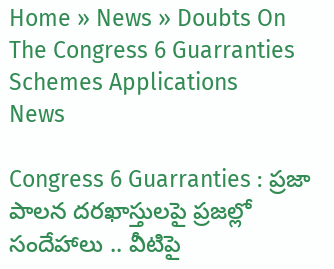Home » News » Doubts On The Congress 6 Guarranties Schemes Applications
News

Congress 6 Guarranties : ప్రజా పాలన దరఖాస్తులపై ప్రజల్లో సందేహాలు .. వీటిపై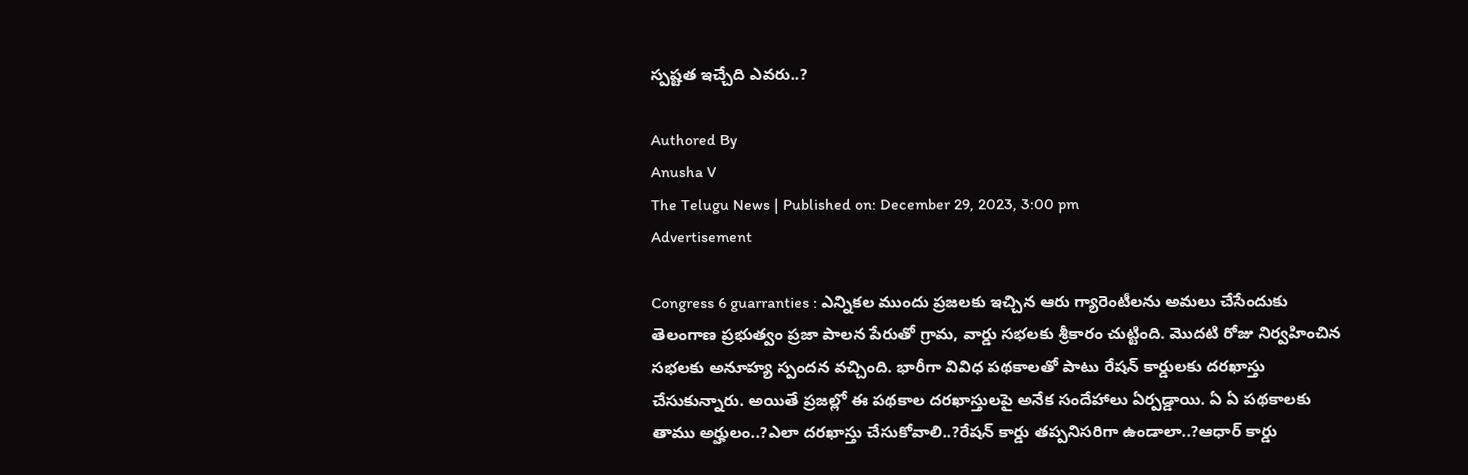స్పష్టత ఇచ్చేది ఎవరు..?

Authored By
Anusha V
The Telugu News | Published on: December 29, 2023, 3:00 pm
Advertisement

Congress 6 guarranties : ఎన్నికల ముందు ప్రజలకు ఇచ్చిన ఆరు గ్యారెంటీలను అమలు చేసేందుకు తెలంగాణ ప్రభుత్వం ప్రజా పాలన పేరుతో గ్రామ, వార్డు సభలకు శ్రీకారం చుట్టింది. మొదటి రోజు నిర్వహించిన సభలకు అనూహ్య స్పందన వచ్చింది. భారీగా వివిధ పథకాలతో పాటు రేషన్ కార్డులకు దరఖాస్తు చేసుకున్నారు. అయితే ప్రజల్లో ఈ పథకాల దరఖాస్తులపై అనేక సందేహాలు ఏర్పడ్డాయి. ఏ ఏ పథకాలకు తాము అర్హులం..?ఎలా దరఖాస్తు చేసుకోవాలి..?రేషన్ కార్డు తప్పనిసరిగా ఉండాలా..?ఆధార్ కార్డు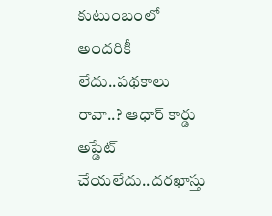కుటుంబంలో అందరికీ లేదు..పథకాలు రావా..? ఆధార్ కార్డు అప్డేట్ చేయలేదు..దరఖాస్తు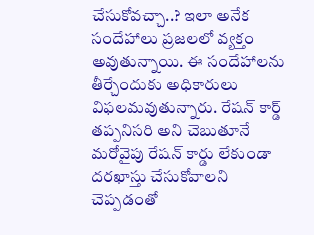చేసుకోవచ్చా..? ఇలా అనేక సందేహాలు ప్రజలలో వ్యక్తం అవుతున్నాయి. ఈ సందేహాలను తీర్చేందుకు అధికారులు విఫలమవుతున్నారు. రేషన్ కార్డ్ తప్పనిసరి అని చెబుతూనే మరోవైపు రేషన్ కార్డు లేకుండా దరఖాస్తు చేసుకోవాలని చెప్పడంతో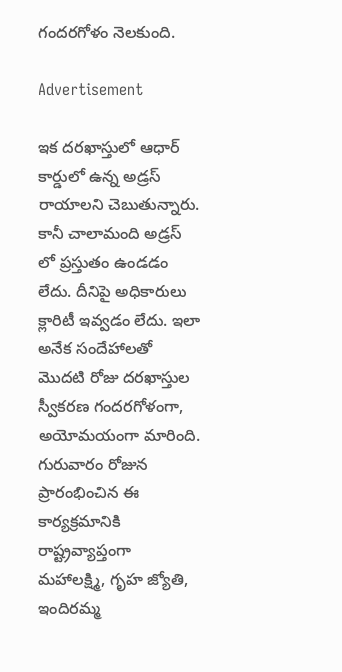గందరగోళం నెలకుంది.

Advertisement

ఇక దరఖాస్తులో ఆధార్ కార్డులో ఉన్న అడ్రస్ రాయాలని చెబుతున్నారు. కానీ చాలామంది అడ్రస్ లో ప్రస్తుతం ఉండడం లేదు. దీనిపై అధికారులు క్లారిటీ ఇవ్వడం లేదు. ఇలా అనేక సందేహాలతో మొదటి రోజు దరఖాస్తుల స్వీకరణ గందరగోళంగా, అయోమయంగా మారింది. గురువారం రోజున ప్రారంభించిన ఈ కార్యక్రమానికి రాష్ట్రవ్యాప్తంగా మహాలక్ష్మి, గృహ జ్యోతి, ఇందిరమ్మ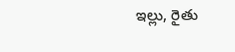ఇల్లు, రైతు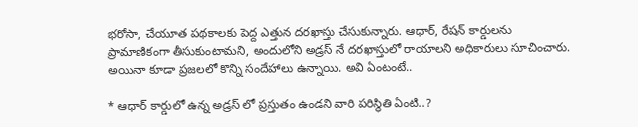భరోసా, చేయూత పథకాలకు పెద్ద ఎత్తున దరఖాస్తు చేసుకున్నారు. ఆధార్, రేషన్ కార్డులను ప్రామాణికంగా తీసుకుంటామని, అందులోని అడ్రస్ నే దరఖాస్తులో రాయాలని అధికారులు సూచించారు. అయినా కూడా ప్రజలలో కొన్ని సందేహాలు ఉన్నాయి. అవి ఏంటంటే..

* ఆధార్ కార్డులో ఉన్న అడ్రస్ లో ప్రస్తుతం ఉండని వారి పరిస్థితి ఏంటి..?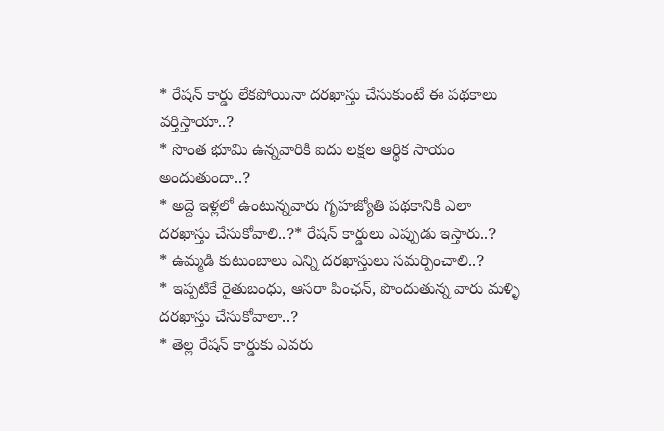* రేషన్ కార్డు లేకపోయినా దరఖాస్తు చేసుకుంటే ఈ పథకాలు వర్తిస్తాయా..?
* సొంత భూమి ఉన్నవారికి ఐదు లక్షల ఆర్థిక సాయం అందుతుందా..?
* అద్దె ఇళ్లలో ఉంటున్నవారు గృహజ్యోతి పథకానికి ఎలా దరఖాస్తు చేసుకోవాలి..?* రేషన్ కార్డులు ఎప్పుడు ఇస్తారు..?
* ఉమ్మడి కుటుంబాలు ఎన్ని దరఖాస్తులు సమర్పించాలి..?
* ఇప్పటికే రైతుబంధు, ఆసరా పింఛన్, పొందుతున్న వారు మళ్ళి దరఖాస్తు చేసుకోవాలా..?
* తెల్ల రేషన్ కార్డుకు ఎవరు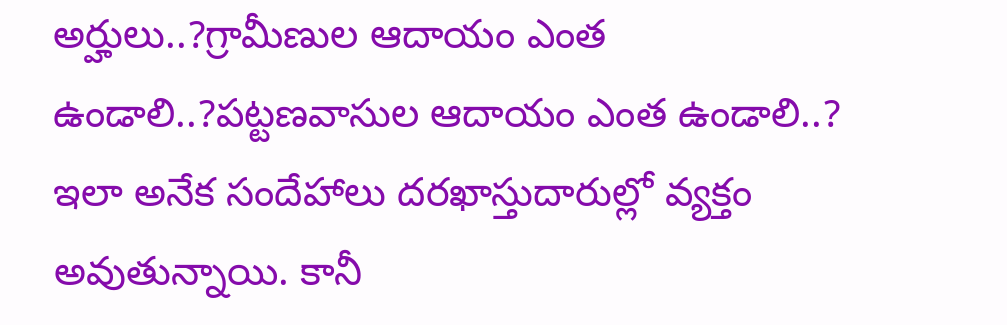అర్హులు..?గ్రామీణుల ఆదాయం ఎంత ఉండాలి..?పట్టణవాసుల ఆదాయం ఎంత ఉండాలి..?
ఇలా అనేక సందేహాలు దరఖాస్తుదారుల్లో వ్యక్తం అవుతున్నాయి. కానీ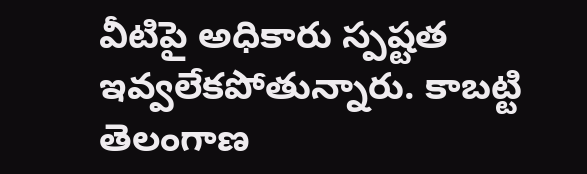వీటిపై అధికారు స్పష్టత ఇవ్వలేకపోతున్నారు. కాబట్టి తెలంగాణ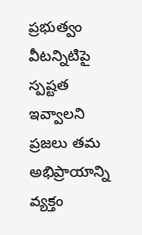ప్రభుత్వం వీటన్నిటిపై స్పష్టత ఇవ్వాలని ప్రజలు తమ అభిప్రాయాన్ని వ్యక్తం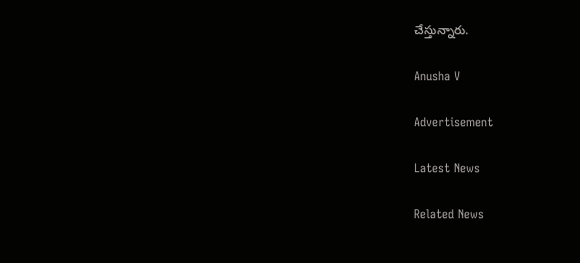చేస్తున్నారు.

Anusha V

Advertisement

Latest News

Related News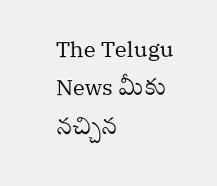The Telugu News మీకు నచ్చిన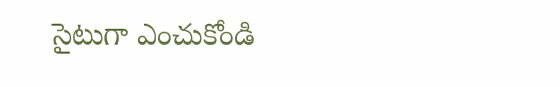సైటుగా ఎంచుకోండి